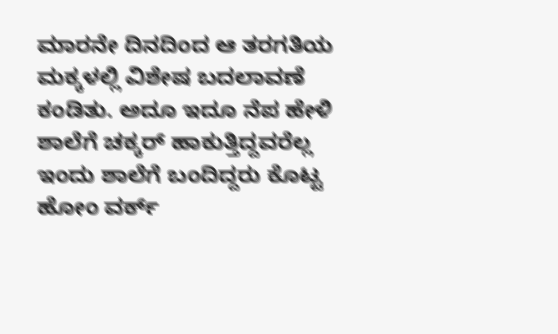ಮಾರನೇ ದಿನದಿಂದ ಆ ತರಗತಿಯ ಮಕ್ಕಳಲ್ಲಿ ವಿಶೇಷ ಬದಲಾವಣೆ ಕಂಡಿತು. ಅದೂ ಇದೂ ನೆಪ ಹೇಳಿ ಶಾಲೆಗೆ ಚಕ್ಕರ್ ಹಾಕುತ್ತಿದ್ದವರೆಲ್ಲ ಇಂದು ಶಾಲೆಗೆ ಬಂದಿದ್ದರು ಕೊಟ್ಟ ಹೋಂ ವರ್ಕ್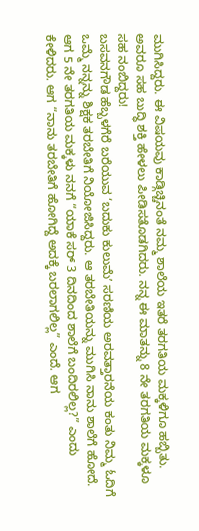ಮುಗಿಸಿದ್ದರು. ಈ ವಿಷಯವು ಕಾಡ್ಗಿಚ್ಚಿನಂತೆ ನಮ್ಮ ಶಾಲೆಯ ಇತರೆ ತರಗತಿಯ ಮಕ್ಕಳಿಗೂ ಹಬ್ಬಿತು. ಅವರೂ ಸಹ ಬುದ್ಧಿ ಶಕ್ತಿ ಹೇಳಲು ಪೀಡಿಸತೊಡಗಿದರು. ನನ್ನ ಈ ಮಾತನ್ನು 8 ನೇ ತರಗತಿಯ ಮಕ್ಕಳೂ ಸಹ ನಂಬಿದ್ದರು!
ಬಸವನಗೌಡ ಹೆಬ್ಬಳಗೆರೆ ಬರೆಯುವ ‘ಬದುಕು ಕುಲುಮೆʼ ಸರಣಿಯ ಅರವತ್ತಾರನೆಯ ಕಂತು ನಿಮ್ಮ ಓದಿಗೆ
ಒಮ್ಮೆ ನನ್ನನ್ನು ಶಿಕ್ಷಕ ತರಬೇತಿಗೆ ನಿಯೋಜಿಸಿದ್ದರು. ಆ ತರಬೇತಿಯನ್ನು ಮುಗಿಸಿ ನಾನು ಶಾಲೆಗೆ ಹೋದೆ. ಆಗ 5 ನೇ ತರಗತಿಯ ಮಕ್ಕಳು ನನಗೆ “ಯಾಕೆ ಸರ್ 3 ದಿನದಿಂದ ಶಾಲೆಗೆ ಬಂದಿರಲಿಲ್ಲ?” ಎಂದು ಕೇಳಿದರು. ಆಗ “ನಾನು ತರಬೇತಿಗೆ ಹೋಗಿದ್ದೆ ಅದಕ್ಕೆ ಬರಲಾಗಲಿಲ್ಲ” ಎಂದೆ. ಆಗ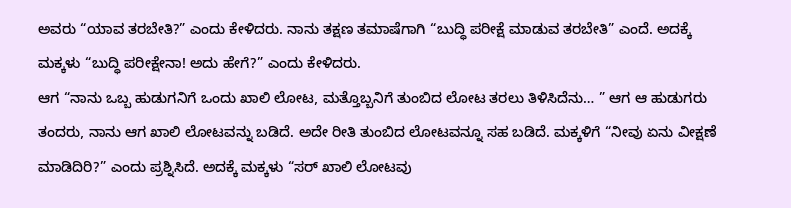ಅವರು “ಯಾವ ತರಬೇತಿ?” ಎಂದು ಕೇಳಿದರು. ನಾನು ತಕ್ಷಣ ತಮಾಷೆಗಾಗಿ “ಬುದ್ಧಿ ಪರೀಕ್ಷೆ ಮಾಡುವ ತರಬೇತಿ” ಎಂದೆ. ಅದಕ್ಕೆ ಮಕ್ಕಳು “ಬುದ್ಧಿ ಪರೀಕ್ಷೇನಾ! ಅದು ಹೇಗೆ?” ಎಂದು ಕೇಳಿದರು.
ಆಗ “ನಾನು ಒಬ್ಬ ಹುಡುಗನಿಗೆ ಒಂದು ಖಾಲಿ ಲೋಟ, ಮತ್ತೊಬ್ಬನಿಗೆ ತುಂಬಿದ ಲೋಟ ತರಲು ತಿಳಿಸಿದೆನು… ” ಆಗ ಆ ಹುಡುಗರು ತಂದರು, ನಾನು ಆಗ ಖಾಲಿ ಲೋಟವನ್ನು ಬಡಿದೆ. ಅದೇ ರೀತಿ ತುಂಬಿದ ಲೋಟವನ್ನೂ ಸಹ ಬಡಿದೆ. ಮಕ್ಕಳಿಗೆ “ನೀವು ಏನು ವೀಕ್ಷಣೆ ಮಾಡಿದಿರಿ?” ಎಂದು ಪ್ರಶ್ನಿಸಿದೆ. ಅದಕ್ಕೆ ಮಕ್ಕಳು “ಸರ್ ಖಾಲಿ ಲೋಟವು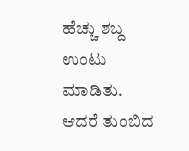ಹೆಚ್ಚು ಶಬ್ದ ಉಂಟು ಮಾಡಿತು. ಆದರೆ ತುಂಬಿದ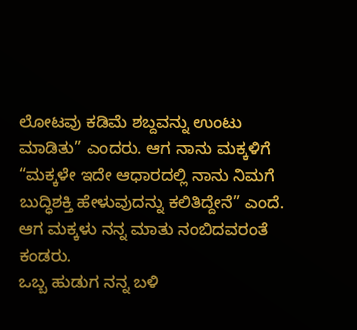ಲೋಟವು ಕಡಿಮೆ ಶಬ್ದವನ್ನು ಉಂಟು ಮಾಡಿತು” ಎಂದರು. ಆಗ ನಾನು ಮಕ್ಕಳಿಗೆ “ಮಕ್ಕಳೇ ಇದೇ ಆಧಾರದಲ್ಲಿ ನಾನು ನಿಮಗೆ ಬುದ್ಧಿಶಕ್ತಿ ಹೇಳುವುದನ್ನು ಕಲಿತಿದ್ದೇನೆ” ಎಂದೆ. ಆಗ ಮಕ್ಕಳು ನನ್ನ ಮಾತು ನಂಬಿದವರಂತೆ ಕಂಡರು.
ಒಬ್ಬ ಹುಡುಗ ನನ್ನ ಬಳಿ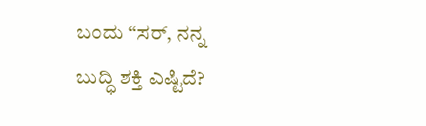ಬಂದು “ಸರ್, ನನ್ನ ಬುದ್ಧಿ ಶಕ್ತಿ ಎಷ್ಟಿದೆ?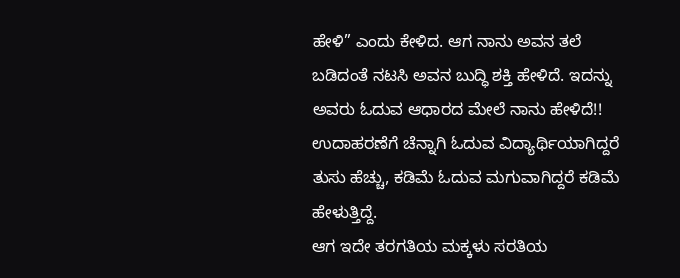ಹೇಳಿ” ಎಂದು ಕೇಳಿದ. ಆಗ ನಾನು ಅವನ ತಲೆ ಬಡಿದಂತೆ ನಟಸಿ ಅವನ ಬುದ್ಧಿ ಶಕ್ತಿ ಹೇಳಿದೆ. ಇದನ್ನು ಅವರು ಓದುವ ಆಧಾರದ ಮೇಲೆ ನಾನು ಹೇಳಿದೆ!! ಉದಾಹರಣೆಗೆ ಚೆನ್ನಾಗಿ ಓದುವ ವಿದ್ಯಾರ್ಥಿಯಾಗಿದ್ದರೆ ತುಸು ಹೆಚ್ಚು, ಕಡಿಮೆ ಓದುವ ಮಗುವಾಗಿದ್ದರೆ ಕಡಿಮೆ ಹೇಳುತ್ತಿದ್ದೆ.
ಆಗ ಇದೇ ತರಗತಿಯ ಮಕ್ಕಳು ಸರತಿಯ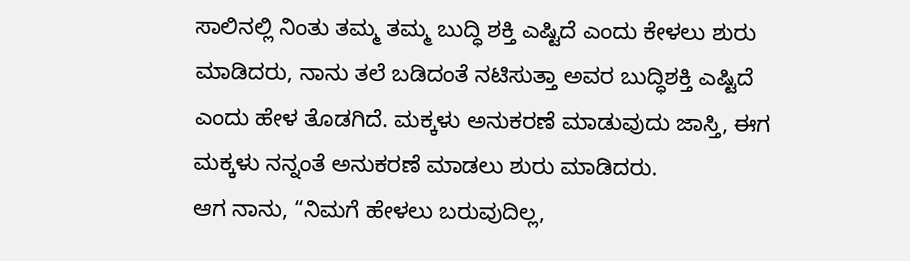ಸಾಲಿನಲ್ಲಿ ನಿಂತು ತಮ್ಮ ತಮ್ಮ ಬುದ್ಧಿ ಶಕ್ತಿ ಎಷ್ಟಿದೆ ಎಂದು ಕೇಳಲು ಶುರು ಮಾಡಿದರು, ನಾನು ತಲೆ ಬಡಿದಂತೆ ನಟಿಸುತ್ತಾ ಅವರ ಬುದ್ಧಿಶಕ್ತಿ ಎಷ್ಟಿದೆ ಎಂದು ಹೇಳ ತೊಡಗಿದೆ. ಮಕ್ಕಳು ಅನುಕರಣೆ ಮಾಡುವುದು ಜಾಸ್ತಿ, ಈಗ ಮಕ್ಕಳು ನನ್ನಂತೆ ಅನುಕರಣೆ ಮಾಡಲು ಶುರು ಮಾಡಿದರು.
ಆಗ ನಾನು, “ನಿಮಗೆ ಹೇಳಲು ಬರುವುದಿಲ್ಲ,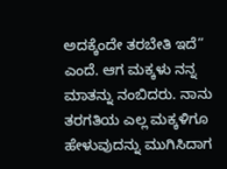ಅದಕ್ಕೆಂದೇ ತರಬೇತಿ ಇದೆ” ಎಂದೆ. ಆಗ ಮಕ್ಕಳು ನನ್ನ ಮಾತನ್ನು ನಂಬಿದರು. ನಾನು ತರಗತಿಯ ಎಲ್ಲ ಮಕ್ಕಳಿಗೂ ಹೇಳುವುದನ್ನು ಮುಗಿಸಿದಾಗ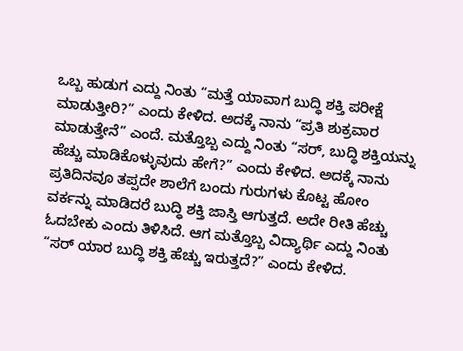ಒಬ್ಬ ಹುಡುಗ ಎದ್ದು ನಿಂತು “ಮತ್ತೆ ಯಾವಾಗ ಬುದ್ಧಿ ಶಕ್ತಿ ಪರೀಕ್ಷೆ ಮಾಡುತ್ತೀರಿ?” ಎಂದು ಕೇಳಿದ. ಅದಕ್ಕೆ ನಾನು “ಪ್ರತಿ ಶುಕ್ರವಾರ ಮಾಡುತ್ತೇನೆ” ಎಂದೆ. ಮತ್ತೊಬ್ಬ ಎದ್ದು ನಿಂತು “ಸರ್, ಬುದ್ಧಿ ಶಕ್ತಿಯನ್ನು ಹೆಚ್ಚು ಮಾಡಿಕೊಳ್ಳುವುದು ಹೇಗೆ?” ಎಂದು ಕೇಳಿದ. ಅದಕ್ಕೆ ನಾನು ಪ್ರತಿದಿನವೂ ತಪ್ಪದೇ ಶಾಲೆಗೆ ಬಂದು ಗುರುಗಳು ಕೊಟ್ಟ ಹೋಂ ವರ್ಕನ್ನು ಮಾಡಿದರೆ ಬುದ್ಧಿ ಶಕ್ತಿ ಜಾಸ್ತಿ ಆಗುತ್ತದೆ. ಅದೇ ರೀತಿ ಹೆಚ್ಚು ಓದಬೇಕು ಎಂದು ತಿಳಿಸಿದೆ. ಆಗ ಮತ್ತೊಬ್ಬ ವಿದ್ಯಾರ್ಥಿ ಎದ್ದು ನಿಂತು “ಸರ್ ಯಾರ ಬುದ್ಧಿ ಶಕ್ತಿ ಹೆಚ್ಚು ಇರುತ್ತದೆ?” ಎಂದು ಕೇಳಿದ.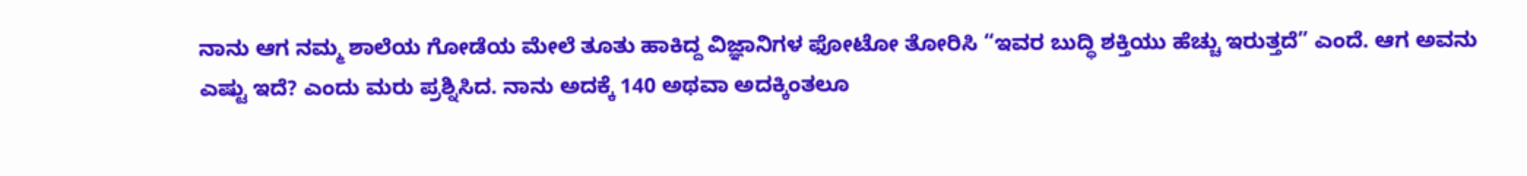ನಾನು ಆಗ ನಮ್ಮ ಶಾಲೆಯ ಗೋಡೆಯ ಮೇಲೆ ತೂತು ಹಾಕಿದ್ದ ವಿಜ್ಞಾನಿಗಳ ಫೋಟೋ ತೋರಿಸಿ “ಇವರ ಬುದ್ಧಿ ಶಕ್ತಿಯು ಹೆಚ್ಚು ಇರುತ್ತದೆ” ಎಂದೆ. ಆಗ ಅವನು ಎಷ್ಟು ಇದೆ? ಎಂದು ಮರು ಪ್ರಶ್ನಿಸಿದ. ನಾನು ಅದಕ್ಕೆ 140 ಅಥವಾ ಅದಕ್ಕಿಂತಲೂ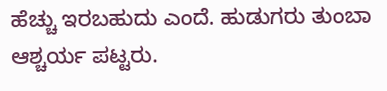ಹೆಚ್ಚು ಇರಬಹುದು ಎಂದೆ. ಹುಡುಗರು ತುಂಬಾ ಆಶ್ಚರ್ಯ ಪಟ್ಟರು.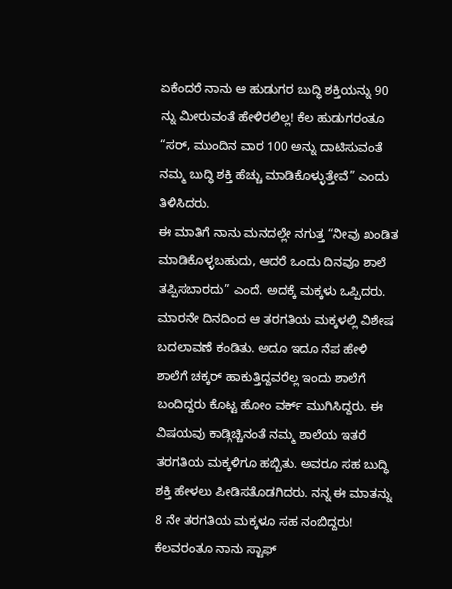ಏಕೆಂದರೆ ನಾನು ಆ ಹುಡುಗರ ಬುದ್ಧಿ ಶಕ್ತಿಯನ್ನು 90 ನ್ನು ಮೀರುವಂತೆ ಹೇಳಿರಲಿಲ್ಲ! ಕೆಲ ಹುಡುಗರಂತೂ “ಸರ್, ಮುಂದಿನ ವಾರ 100 ಅನ್ನು ದಾಟಿಸುವಂತೆ ನಮ್ಮ ಬುದ್ಧಿ ಶಕ್ತಿ ಹೆಚ್ಚು ಮಾಡಿಕೊಳ್ಳುತ್ತೇವೆ” ಎಂದು ತಿಳಿಸಿದರು.
ಈ ಮಾತಿಗೆ ನಾನು ಮನದಲ್ಲೇ ನಗುತ್ತ “ನೀವು ಖಂಡಿತ ಮಾಡಿಕೊಳ್ಳಬಹುದು, ಆದರೆ ಒಂದು ದಿನವೂ ಶಾಲೆ ತಪ್ಪಿಸಬಾರದು” ಎಂದೆ. ಅದಕ್ಕೆ ಮಕ್ಕಳು ಒಪ್ಪಿದರು.
ಮಾರನೇ ದಿನದಿಂದ ಆ ತರಗತಿಯ ಮಕ್ಕಳಲ್ಲಿ ವಿಶೇಷ ಬದಲಾವಣೆ ಕಂಡಿತು. ಅದೂ ಇದೂ ನೆಪ ಹೇಳಿ ಶಾಲೆಗೆ ಚಕ್ಕರ್ ಹಾಕುತ್ತಿದ್ದವರೆಲ್ಲ ಇಂದು ಶಾಲೆಗೆ ಬಂದಿದ್ದರು ಕೊಟ್ಟ ಹೋಂ ವರ್ಕ್ ಮುಗಿಸಿದ್ದರು. ಈ ವಿಷಯವು ಕಾಡ್ಗಿಚ್ಚಿನಂತೆ ನಮ್ಮ ಶಾಲೆಯ ಇತರೆ ತರಗತಿಯ ಮಕ್ಕಳಿಗೂ ಹಬ್ಬಿತು. ಅವರೂ ಸಹ ಬುದ್ಧಿ ಶಕ್ತಿ ಹೇಳಲು ಪೀಡಿಸತೊಡಗಿದರು. ನನ್ನ ಈ ಮಾತನ್ನು 8 ನೇ ತರಗತಿಯ ಮಕ್ಕಳೂ ಸಹ ನಂಬಿದ್ದರು!
ಕೆಲವರಂತೂ ನಾನು ಸ್ಟಾಫ್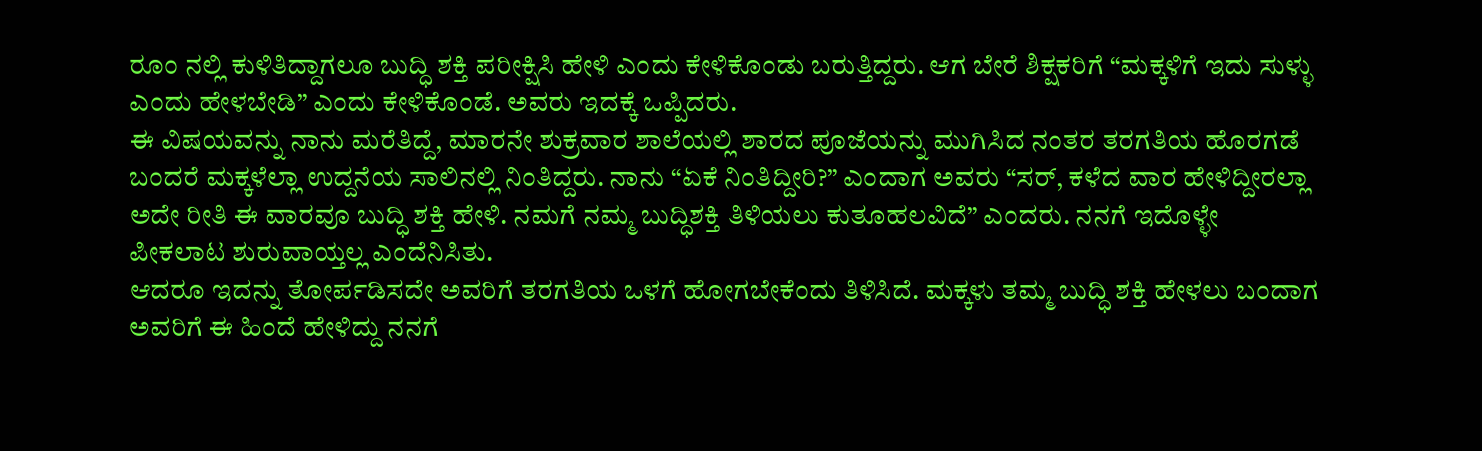ರೂಂ ನಲ್ಲಿ ಕುಳಿತಿದ್ದಾಗಲೂ ಬುದ್ಧಿ ಶಕ್ತಿ ಪರೀಕ್ಷಿಸಿ ಹೇಳಿ ಎಂದು ಕೇಳಿಕೊಂಡು ಬರುತ್ತಿದ್ದರು. ಆಗ ಬೇರೆ ಶಿಕ್ಷಕರಿಗೆ “ಮಕ್ಕಳಿಗೆ ಇದು ಸುಳ್ಳು ಎಂದು ಹೇಳಬೇಡಿ” ಎಂದು ಕೇಳಿಕೊಂಡೆ. ಅವರು ಇದಕ್ಕೆ ಒಪ್ಪಿದರು.
ಈ ವಿಷಯವನ್ನು ನಾನು ಮರೆತಿದ್ದೆ, ಮಾರನೇ ಶುಕ್ರವಾರ ಶಾಲೆಯಲ್ಲಿ ಶಾರದ ಪೂಜೆಯನ್ನು ಮುಗಿಸಿದ ನಂತರ ತರಗತಿಯ ಹೊರಗಡೆ ಬಂದರೆ ಮಕ್ಕಳೆಲ್ಲಾ ಉದ್ದನೆಯ ಸಾಲಿನಲ್ಲಿ ನಿಂತಿದ್ದರು. ನಾನು “ಏಕೆ ನಿಂತಿದ್ದೀರಿ?” ಎಂದಾಗ ಅವರು “ಸರ್, ಕಳೆದ ವಾರ ಹೇಳಿದ್ದೀರಲ್ಲಾ ಅದೇ ರೀತಿ ಈ ವಾರವೂ ಬುದ್ಧಿ ಶಕ್ತಿ ಹೇಳಿ. ನಮಗೆ ನಮ್ಮ ಬುದ್ಧಿಶಕ್ತಿ ತಿಳಿಯಲು ಕುತೂಹಲವಿದೆ” ಎಂದರು. ನನಗೆ ಇದೊಳ್ಳೇ ಪೀಕಲಾಟ ಶುರುವಾಯ್ತಲ್ಲ ಎಂದೆನಿಸಿತು.
ಆದರೂ ಇದನ್ನು ತೋರ್ಪಡಿಸದೇ ಅವರಿಗೆ ತರಗತಿಯ ಒಳಗೆ ಹೋಗಬೇಕೆಂದು ತಿಳಿಸಿದೆ. ಮಕ್ಕಳು ತಮ್ಮ ಬುದ್ಧಿ ಶಕ್ತಿ ಹೇಳಲು ಬಂದಾಗ ಅವರಿಗೆ ಈ ಹಿಂದೆ ಹೇಳಿದ್ದು ನನಗೆ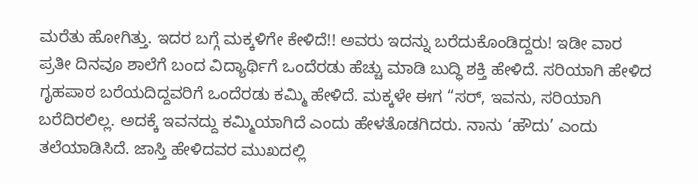ಮರೆತು ಹೋಗಿತ್ತು. ಇದರ ಬಗ್ಗೆ ಮಕ್ಕಳಿಗೇ ಕೇಳಿದೆ!! ಅವರು ಇದನ್ನು ಬರೆದುಕೊಂಡಿದ್ದರು! ಇಡೀ ವಾರ ಪ್ರತೀ ದಿನವೂ ಶಾಲೆಗೆ ಬಂದ ವಿದ್ಯಾರ್ಥಿಗೆ ಒಂದೆರಡು ಹೆಚ್ಚು ಮಾಡಿ ಬುದ್ಧಿ ಶಕ್ತಿ ಹೇಳಿದೆ. ಸರಿಯಾಗಿ ಹೇಳಿದ ಗೃಹಪಾಠ ಬರೆಯದಿದ್ದವರಿಗೆ ಒಂದೆರಡು ಕಮ್ಮಿ ಹೇಳಿದೆ. ಮಕ್ಕಳೇ ಈಗ “ಸರ್, ಇವನು, ಸರಿಯಾಗಿ ಬರೆದಿರಲಿಲ್ಲ. ಅದಕ್ಕೆ ಇವನದ್ದು ಕಮ್ಮಿಯಾಗಿದೆ ಎಂದು ಹೇಳತೊಡಗಿದರು. ನಾನು ‘ಹೌದು’ ಎಂದು ತಲೆಯಾಡಿಸಿದೆ. ಜಾಸ್ತಿ ಹೇಳಿದವರ ಮುಖದಲ್ಲಿ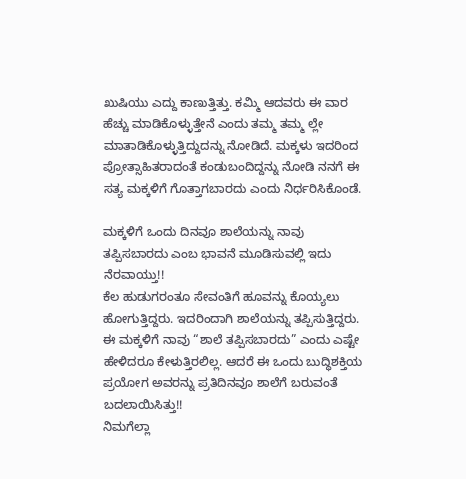ಖುಷಿಯು ಎದ್ದು ಕಾಣುತ್ತಿತ್ತು. ಕಮ್ಮಿ ಆದವರು ಈ ವಾರ ಹೆಚ್ಚು ಮಾಡಿಕೊಳ್ಳುತ್ತೇನೆ ಎಂದು ತಮ್ಮ ತಮ್ಮ ಲ್ಲೇ ಮಾತಾಡಿಕೊಳ್ಳುತ್ತಿದ್ದುದನ್ನು ನೋಡಿದೆ. ಮಕ್ಕಳು ಇದರಿಂದ ಪ್ರೋತ್ಸಾಹಿತರಾದಂತೆ ಕಂಡುಬಂದಿದ್ದನ್ನು ನೋಡಿ ನನಗೆ ಈ ಸತ್ಯ ಮಕ್ಕಳಿಗೆ ಗೊತ್ತಾಗಬಾರದು ಎಂದು ನಿರ್ಧರಿಸಿಕೊಂಡೆ.

ಮಕ್ಕಳಿಗೆ ಒಂದು ದಿನವೂ ಶಾಲೆಯನ್ನು ನಾವು ತಪ್ಪಿಸಬಾರದು ಎಂಬ ಭಾವನೆ ಮೂಡಿಸುವಲ್ಲಿ ಇದು ನೆರವಾಯ್ತು!!
ಕೆಲ ಹುಡುಗರಂತೂ ಸೇವಂತಿಗೆ ಹೂವನ್ನು ಕೊಯ್ಯಲು ಹೋಗುತ್ತಿದ್ದರು. ಇದರಿಂದಾಗಿ ಶಾಲೆಯನ್ನು ತಪ್ಪಿಸುತ್ತಿದ್ದರು. ಈ ಮಕ್ಕಳಿಗೆ ನಾವು “ಶಾಲೆ ತಪ್ಪಿಸಬಾರದು” ಎಂದು ಎಷ್ಟೇ ಹೇಳಿದರೂ ಕೇಳುತ್ತಿರಲಿಲ್ಲ. ಆದರೆ ಈ ಒಂದು ಬುದ್ಧಿಶಕ್ತಿಯ ಪ್ರಯೋಗ ಅವರನ್ನು ಪ್ರತಿದಿನವೂ ಶಾಲೆಗೆ ಬರುವಂತೆ ಬದಲಾಯಿಸಿತ್ತು!!
ನಿಮಗೆಲ್ಲಾ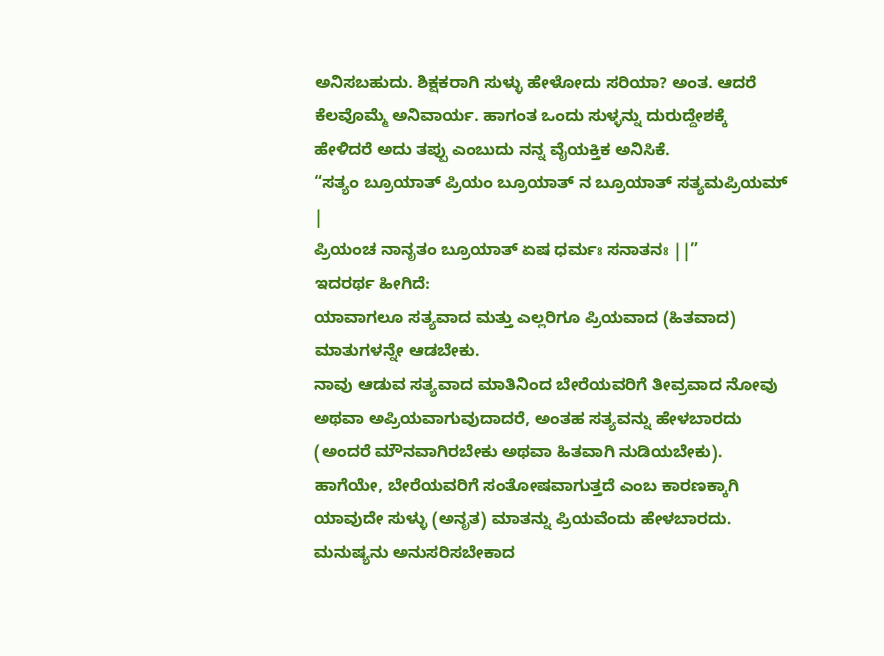ಅನಿಸಬಹುದು. ಶಿಕ್ಷಕರಾಗಿ ಸುಳ್ಳು ಹೇಳೋದು ಸರಿಯಾ? ಅಂತ. ಆದರೆ ಕೆಲವೊಮ್ಮೆ ಅನಿವಾರ್ಯ. ಹಾಗಂತ ಒಂದು ಸುಳ್ಳನ್ನು ದುರುದ್ದೇಶಕ್ಕೆ ಹೇಳಿದರೆ ಅದು ತಪ್ಪು ಎಂಬುದು ನನ್ನ ವೈಯಕ್ತಿಕ ಅನಿಸಿಕೆ.
“ಸತ್ಯಂ ಬ್ರೂಯಾತ್ ಪ್ರಿಯಂ ಬ್ರೂಯಾತ್ ನ ಬ್ರೂಯಾತ್ ಸತ್ಯಮಪ್ರಿಯಮ್ |
ಪ್ರಿಯಂಚ ನಾನೃತಂ ಬ್ರೂಯಾತ್ ಏಷ ಧರ್ಮಃ ಸನಾತನಃ ||”
ಇದರರ್ಥ ಹೀಗಿದೆ:
ಯಾವಾಗಲೂ ಸತ್ಯವಾದ ಮತ್ತು ಎಲ್ಲರಿಗೂ ಪ್ರಿಯವಾದ (ಹಿತವಾದ) ಮಾತುಗಳನ್ನೇ ಆಡಬೇಕು.
ನಾವು ಆಡುವ ಸತ್ಯವಾದ ಮಾತಿನಿಂದ ಬೇರೆಯವರಿಗೆ ತೀವ್ರವಾದ ನೋವು ಅಥವಾ ಅಪ್ರಿಯವಾಗುವುದಾದರೆ, ಅಂತಹ ಸತ್ಯವನ್ನು ಹೇಳಬಾರದು (ಅಂದರೆ ಮೌನವಾಗಿರಬೇಕು ಅಥವಾ ಹಿತವಾಗಿ ನುಡಿಯಬೇಕು).
ಹಾಗೆಯೇ, ಬೇರೆಯವರಿಗೆ ಸಂತೋಷವಾಗುತ್ತದೆ ಎಂಬ ಕಾರಣಕ್ಕಾಗಿ ಯಾವುದೇ ಸುಳ್ಳು (ಅನೃತ) ಮಾತನ್ನು ಪ್ರಿಯವೆಂದು ಹೇಳಬಾರದು.
ಮನುಷ್ಯನು ಅನುಸರಿಸಬೇಕಾದ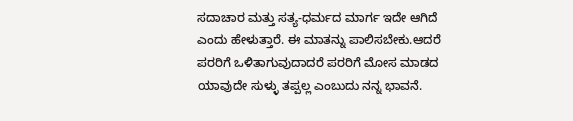ಸದಾಚಾರ ಮತ್ತು ಸತ್ಯ-ಧರ್ಮದ ಮಾರ್ಗ ಇದೇ ಆಗಿದೆ ಎಂದು ಹೇಳುತ್ತಾರೆ. ಈ ಮಾತನ್ನು ಪಾಲಿಸಬೇಕು.ಆದರೆ ಪರರಿಗೆ ಒಳಿತಾಗುವುದಾದರೆ ಪರರಿಗೆ ಮೋಸ ಮಾಡದ ಯಾವುದೇ ಸುಳ್ಳು ತಪ್ಪಲ್ಲ ಎಂಬುದು ನನ್ನ ಭಾವನೆ.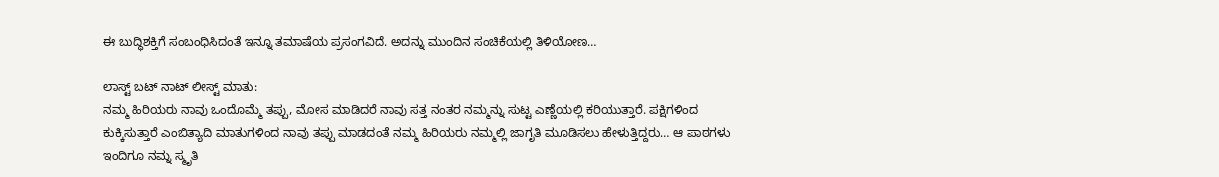ಈ ಬುದ್ಧಿಶಕ್ತಿಗೆ ಸಂಬಂಧಿಸಿದಂತೆ ಇನ್ನೂ ತಮಾಷೆಯ ಪ್ರಸಂಗವಿದೆ. ಅದನ್ನು ಮುಂದಿನ ಸಂಚಿಕೆಯಲ್ಲಿ ತಿಳಿಯೋಣ…

ಲಾಸ್ಟ್ ಬಟ್ ನಾಟ್ ಲೀಸ್ಟ್ ಮಾತು:
ನಮ್ಮ ಹಿರಿಯರು ನಾವು ಒಂದೊಮ್ಮೆ ತಪ್ಪು, ಮೋಸ ಮಾಡಿದರೆ ನಾವು ಸತ್ತ ನಂತರ ನಮ್ಮನ್ನು ಸುಟ್ಟ ಎಣ್ಣೆಯಲ್ಲಿ ಕರಿಯುತ್ತಾರೆ. ಪಕ್ಷಿಗಳಿಂದ ಕುಕ್ಕಿಸುತ್ತಾರೆ ಎಂಬಿತ್ಯಾದಿ ಮಾತುಗಳಿಂದ ನಾವು ತಪ್ಪು ಮಾಡದಂತೆ ನಮ್ಮ ಹಿರಿಯರು ನಮ್ಮಲ್ಲಿ ಜಾಗೃತಿ ಮೂಡಿಸಲು ಹೇಳುತ್ತಿದ್ದರು… ಆ ಪಾಠಗಳು ಇಂದಿಗೂ ನಮ್ನ ಸ್ಮೃತಿ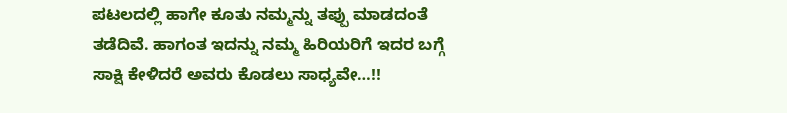ಪಟಲದಲ್ಲಿ ಹಾಗೇ ಕೂತು ನಮ್ಮನ್ನು ತಪ್ಪು ಮಾಡದಂತೆ ತಡೆದಿವೆ. ಹಾಗಂತ ಇದನ್ನು ನಮ್ಮ ಹಿರಿಯರಿಗೆ ಇದರ ಬಗ್ಗೆ ಸಾಕ್ಷಿ ಕೇಳಿದರೆ ಅವರು ಕೊಡಲು ಸಾಧ್ಯವೇ…!!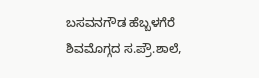ಬಸವನಗೌಡ ಹೆಬ್ಬಳಗೆರೆ ಶಿವಮೊಗ್ಗದ ಸ.ಪ್ರೌ.ಶಾಲೆ,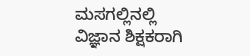ಮಸಗಲ್ಲಿನಲ್ಲಿ ವಿಜ್ಞಾನ ಶಿಕ್ಷಕರಾಗಿ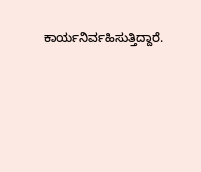ಕಾರ್ಯನಿರ್ವಹಿಸುತ್ತಿದ್ದಾರೆ.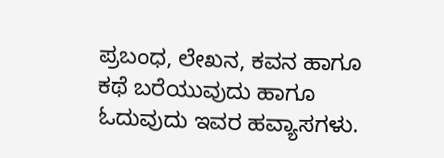ಪ್ರಬಂಧ, ಲೇಖನ, ಕವನ ಹಾಗೂ ಕಥೆ ಬರೆಯುವುದು ಹಾಗೂ ಓದುವುದು ಇವರ ಹವ್ಯಾಸಗಳು.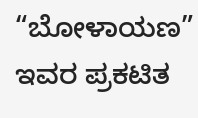“ಬೋಳಾಯಣ” ಇವರ ಪ್ರಕಟಿತ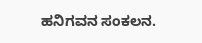ಹನಿಗವನ ಸಂಕಲನ.